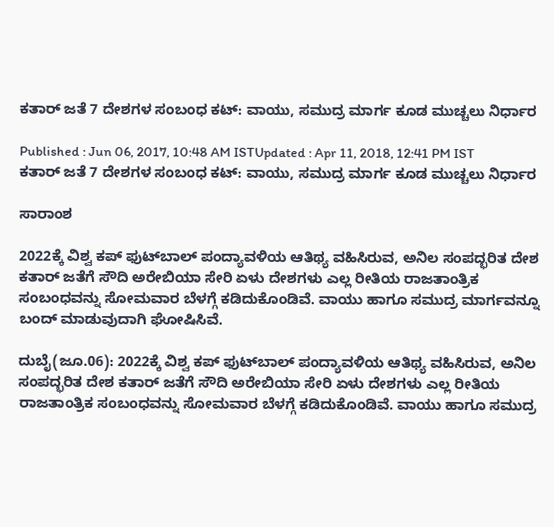ಕತಾರ್ ಜತೆ 7 ದೇಶಗಳ ಸಂಬಂಧ ಕಟ್: ವಾಯು, ಸಮುದ್ರ ಮಾರ್ಗ ಕೂಡ ಮುಚ್ಚಲು ನಿರ್ಧಾರ

Published : Jun 06, 2017, 10:48 AM ISTUpdated : Apr 11, 2018, 12:41 PM IST
ಕತಾರ್ ಜತೆ 7 ದೇಶಗಳ ಸಂಬಂಧ ಕಟ್: ವಾಯು, ಸಮುದ್ರ ಮಾರ್ಗ ಕೂಡ ಮುಚ್ಚಲು ನಿರ್ಧಾರ

ಸಾರಾಂಶ

2022ಕ್ಕೆ ವಿಶ್ವ ಕಪ್‌ ಫುಟ್‌ಬಾಲ್‌ ಪಂದ್ಯಾವಳಿಯ ಆತಿಥ್ಯ ವಹಿಸಿರುವ, ಅನಿಲ ಸಂಪದ್ಭರಿತ ದೇಶ ಕತಾರ್‌ ಜತೆಗೆ ಸೌದಿ ಅರೇಬಿಯಾ ಸೇರಿ ಏಳು ದೇಶಗಳು ಎಲ್ಲ ರೀತಿಯ ರಾಜತಾಂತ್ರಿಕ ಸಂಬಂಧವನ್ನು ಸೋಮವಾರ ಬೆಳಗ್ಗೆ ಕಡಿದುಕೊಂಡಿವೆ. ವಾಯು ಹಾಗೂ ಸಮುದ್ರ ಮಾರ್ಗವನ್ನೂ ಬಂದ್‌ ಮಾಡುವುದಾಗಿ ಘೋಷಿಸಿವೆ.

ದುಬೈ(ಜೂ.06): 2022ಕ್ಕೆ ವಿಶ್ವ ಕಪ್‌ ಫುಟ್‌ಬಾಲ್‌ ಪಂದ್ಯಾವಳಿಯ ಆತಿಥ್ಯ ವಹಿಸಿರುವ, ಅನಿಲ ಸಂಪದ್ಭರಿತ ದೇಶ ಕತಾರ್‌ ಜತೆಗೆ ಸೌದಿ ಅರೇಬಿಯಾ ಸೇರಿ ಏಳು ದೇಶಗಳು ಎಲ್ಲ ರೀತಿಯ ರಾಜತಾಂತ್ರಿಕ ಸಂಬಂಧವನ್ನು ಸೋಮವಾರ ಬೆಳಗ್ಗೆ ಕಡಿದುಕೊಂಡಿವೆ. ವಾಯು ಹಾಗೂ ಸಮುದ್ರ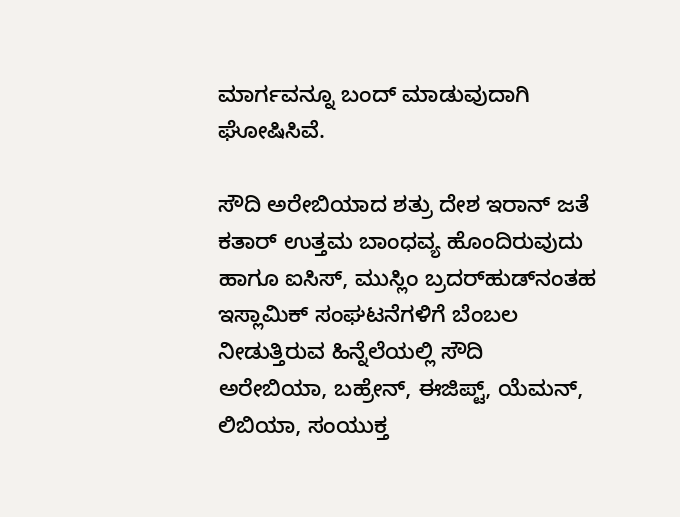ಮಾರ್ಗವನ್ನೂ ಬಂದ್‌ ಮಾಡುವುದಾಗಿ ಘೋಷಿಸಿವೆ.

ಸೌದಿ ಅರೇಬಿಯಾದ ಶತ್ರು ದೇಶ ಇರಾನ್‌ ಜತೆ ಕತಾರ್‌ ಉತ್ತಮ ಬಾಂಧವ್ಯ ಹೊಂದಿರುವುದು ಹಾಗೂ ಐಸಿಸ್‌, ಮುಸ್ಲಿಂ ಬ್ರದರ್‌ಹುಡ್‌ನಂತಹ ಇಸ್ಲಾಮಿಕ್‌ ಸಂಘಟನೆಗಳಿಗೆ ಬೆಂಬಲ ನೀಡುತ್ತಿರುವ ಹಿನ್ನೆಲೆಯಲ್ಲಿ ಸೌದಿ ಅರೇಬಿಯಾ, ಬಹ್ರೇನ್‌, ಈಜಿಪ್ಟ್‌, ಯೆಮನ್‌, ಲಿಬಿಯಾ, ಸಂಯುಕ್ತ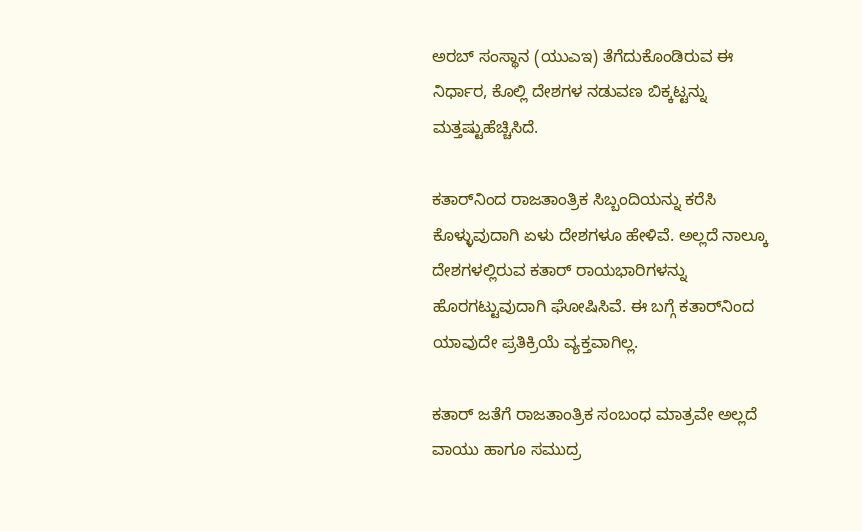ಅರಬ್‌ ಸಂಸ್ಥಾನ (ಯುಎಇ) ತೆಗೆದುಕೊಂಡಿರುವ ಈ ನಿರ್ಧಾರ, ಕೊಲ್ಲಿ ದೇಶಗಳ ನಡುವಣ ಬಿಕ್ಕಟ್ಟನ್ನು ಮತ್ತಷ್ಟುಹೆಚ್ಚಿಸಿದೆ.

ಕತಾರ್‌ನಿಂದ ರಾಜತಾಂತ್ರಿಕ ಸಿಬ್ಬಂದಿಯನ್ನು ಕರೆಸಿ ಕೊಳ್ಳುವುದಾಗಿ ಏಳು ದೇಶಗಳೂ ಹೇಳಿವೆ. ಅಲ್ಲದೆ ನಾಲ್ಕೂ ದೇಶಗಳಲ್ಲಿರುವ ಕತಾರ್‌ ರಾಯಭಾರಿಗಳನ್ನು ಹೊರಗಟ್ಟುವುದಾಗಿ ಘೋಷಿಸಿವೆ. ಈ ಬಗ್ಗೆ ಕತಾರ್‌ನಿಂದ ಯಾವುದೇ ಪ್ರತಿಕ್ರಿಯೆ ವ್ಯಕ್ತವಾಗಿಲ್ಲ.

ಕತಾರ್‌ ಜತೆಗೆ ರಾಜತಾಂತ್ರಿಕ ಸಂಬಂಧ ಮಾತ್ರವೇ ಅಲ್ಲದೆ ವಾಯು ಹಾಗೂ ಸಮುದ್ರ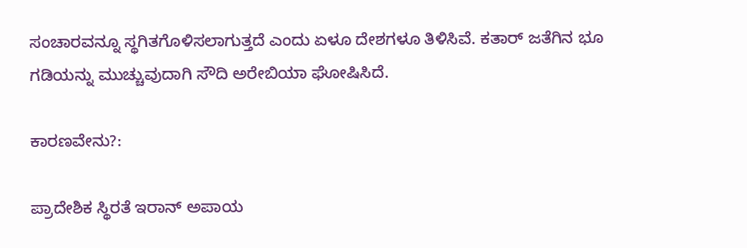ಸಂಚಾರವನ್ನೂ ಸ್ಥಗಿತಗೊಳಿಸಲಾಗುತ್ತದೆ ಎಂದು ಏಳೂ ದೇಶಗಳೂ ತಿಳಿಸಿವೆ. ಕತಾರ್‌ ಜತೆಗಿನ ಭೂ ಗಡಿಯನ್ನು ಮುಚ್ಚುವುದಾಗಿ ಸೌದಿ ಅರೇಬಿಯಾ ಘೋಷಿಸಿದೆ.

ಕಾರಣವೇನು?:

ಪ್ರಾದೇಶಿಕ ಸ್ಥಿರತೆ ಇರಾನ್‌ ಅಪಾಯ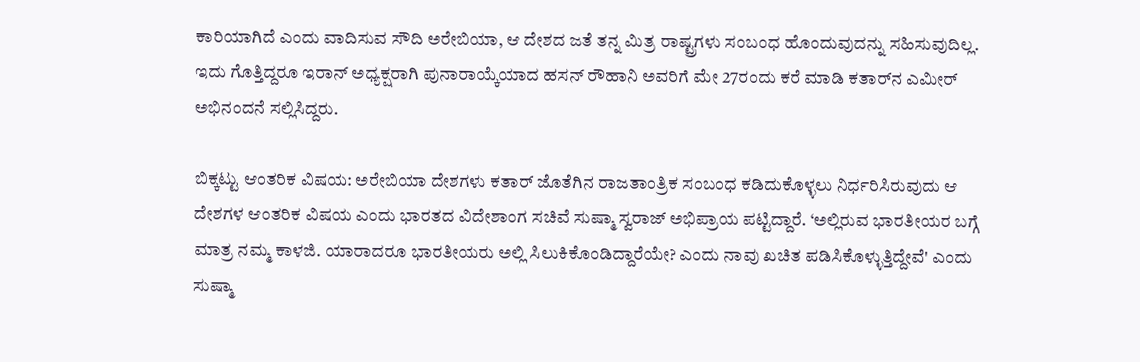ಕಾರಿಯಾಗಿದೆ ಎಂದು ವಾದಿಸುವ ಸೌದಿ ಅರೇಬಿಯಾ, ಆ ದೇಶದ ಜತೆ ತನ್ನ ಮಿತ್ರ ರಾಷ್ಟ್ರಗಳು ಸಂಬಂಧ ಹೊಂದುವುದನ್ನು ಸಹಿಸುವುದಿಲ್ಲ. ಇದು ಗೊತ್ತಿದ್ದರೂ ಇರಾನ್‌ ಅಧ್ಯಕ್ಷರಾಗಿ ಪುನಾರಾಯ್ಕೆಯಾದ ಹಸನ್‌ ರೌಹಾನಿ ಅವರಿಗೆ ಮೇ 27ರಂದು ಕರೆ ಮಾಡಿ ಕತಾರ್‌ನ ಎಮೀರ್‌ ಅಭಿನಂದನೆ ಸಲ್ಲಿಸಿದ್ದರು.

ಬಿಕ್ಕಟ್ಟು ಆಂತರಿಕ ವಿಷಯ: ಅರೇಬಿಯಾ ದೇಶಗಳು ಕತಾರ್‌ ಜೊತೆಗಿನ ರಾಜತಾಂತ್ರಿಕ ಸಂಬಂಧ ಕಡಿದುಕೊಳ್ಳಲು ನಿರ್ಧರಿಸಿರುವುದು ಆ ದೇಶಗಳ ಆಂತರಿಕ ವಿಷಯ ಎಂದು ಭಾರತದ ವಿದೇಶಾಂಗ ಸಚಿವೆ ಸುಷ್ಮಾ ಸ್ವರಾಜ್‌ ಅಭಿಪ್ರಾಯ ಪಟ್ಟಿದ್ದಾರೆ. ‘ಅಲ್ಲಿರುವ ಭಾರತೀಯರ ಬಗ್ಗೆ ಮಾತ್ರ ನಮ್ಮ ಕಾಳಜಿ. ಯಾರಾದರೂ ಭಾರತೀಯರು ಅಲ್ಲಿ ಸಿಲುಕಿಕೊಂಡಿದ್ದಾರೆಯೇ? ಎಂದು ನಾವು ಖಚಿತ ಪಡಿಸಿಕೊಳ್ಳುತ್ತಿದ್ದೇವೆ' ಎಂದು ಸುಷ್ಮಾ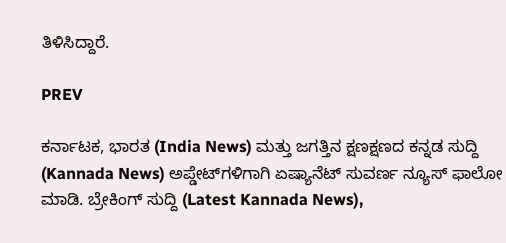ತಿಳಿಸಿದ್ದಾರೆ.

PREV

ಕರ್ನಾಟಕ, ಭಾರತ (India News) ಮತ್ತು ಜಗತ್ತಿನ ಕ್ಷಣಕ್ಷಣದ ಕನ್ನಡ ಸುದ್ದಿ (Kannada News) ಅಪ್ಡೇಟ್‌ಗಳಿಗಾಗಿ ಏಷ್ಯಾನೆಟ್ ಸುವರ್ಣ ನ್ಯೂಸ್‌ ಫಾಲೋ ಮಾಡಿ. ಬ್ರೇಕಿಂಗ್ ಸುದ್ದಿ (Latest Kannada News),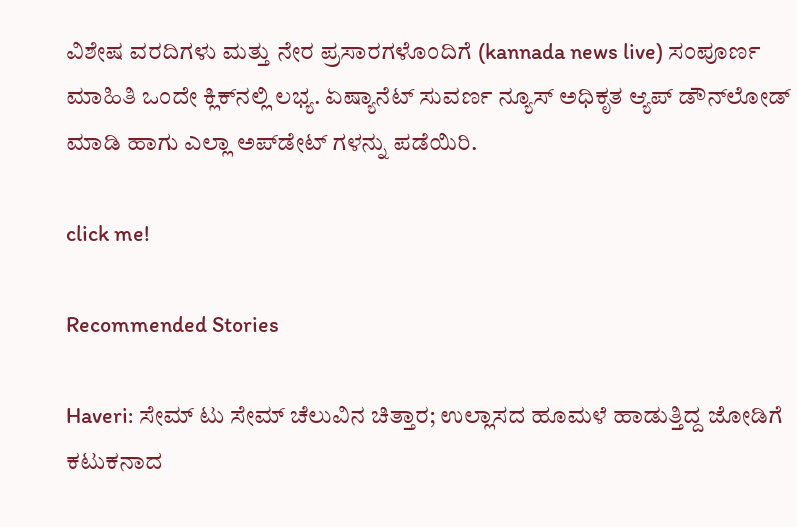ವಿಶೇಷ ವರದಿಗಳು ಮತ್ತು ನೇರ ಪ್ರಸಾರಗಳೊಂದಿಗೆ (kannada news live) ಸಂಪೂರ್ಣ ಮಾಹಿತಿ ಒಂದೇ ಕ್ಲಿಕ್‌ನಲ್ಲಿ ಲಭ್ಯ. ಏಷ್ಯಾನೆಟ್ ಸುವರ್ಣ ನ್ಯೂಸ್ ಅಧಿಕೃತ ಆ್ಯಪ್ ಡೌನ್‌ಲೋಡ್ ಮಾಡಿ ಹಾಗು ಎಲ್ಲಾ ಅಪ್‌ಡೇಟ್ ಗಳನ್ನು ಪಡೆಯಿರಿ.

click me!

Recommended Stories

Haveri: ಸೇಮ್‌ ಟು ಸೇಮ್‌ ಚೆಲುವಿನ ಚಿತ್ತಾರ; ಉಲ್ಲಾಸದ ಹೂಮಳೆ ಹಾಡುತ್ತಿದ್ದ ಜೋಡಿಗೆ ಕಟುಕನಾದ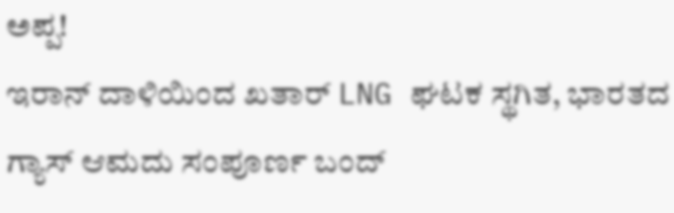ಅಪ್ಪ!
ಇರಾನ್ ದಾಳಿಯಿಂದ ಖತಾರ್ LNG ಘಟಕ ಸ್ಥಗಿತ, ಭಾರತದ ಗ್ಯಾಸ್ ಆಮದು ಸಂಪೂರ್ಣ ಬಂದ್‌